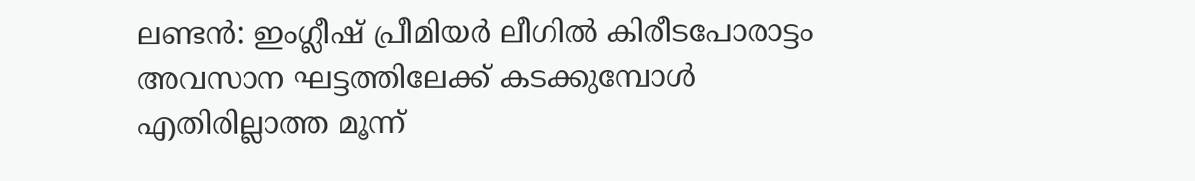ലണ്ടൻ: ഇംഗ്ലീഷ് പ്രീമിയർ ലീഗിൽ കിരീടപോരാട്ടം അവസാന ഘട്ടത്തിലേക്ക് കടക്കുമ്പോൾ എതിരില്ലാത്ത മൂന്ന്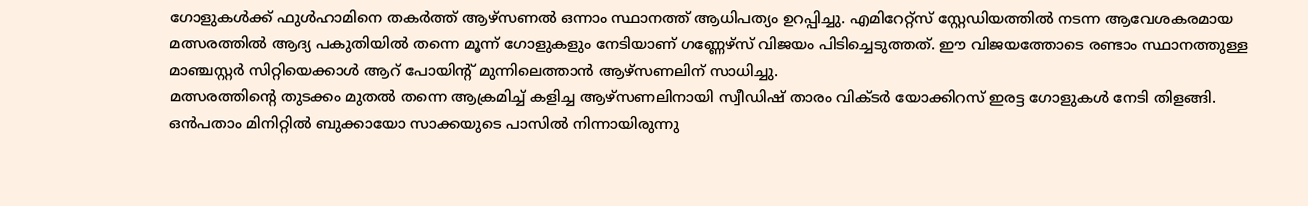ഗോളുകൾക്ക് ഫുൾഹാമിനെ തകർത്ത് ആഴ്സണൽ ഒന്നാം സ്ഥാനത്ത് ആധിപത്യം ഉറപ്പിച്ചു. എമിറേറ്റ്സ് സ്റ്റേഡിയത്തിൽ നടന്ന ആവേശകരമായ മത്സരത്തിൽ ആദ്യ പകുതിയിൽ തന്നെ മൂന്ന് ഗോളുകളും നേടിയാണ് ഗണ്ണേഴ്സ് വിജയം പിടിച്ചെടുത്തത്. ഈ വിജയത്തോടെ രണ്ടാം സ്ഥാനത്തുള്ള മാഞ്ചസ്റ്റർ സിറ്റിയെക്കാൾ ആറ് പോയിന്റ് മുന്നിലെത്താൻ ആഴ്സണലിന് സാധിച്ചു.
മത്സരത്തിന്റെ തുടക്കം മുതൽ തന്നെ ആക്രമിച്ച് കളിച്ച ആഴ്സണലിനായി സ്വീഡിഷ് താരം വിക്ടർ യോക്കിറസ് ഇരട്ട ഗോളുകൾ നേടി തിളങ്ങി. ഒൻപതാം മിനിറ്റിൽ ബുക്കായോ സാക്കയുടെ പാസിൽ നിന്നായിരുന്നു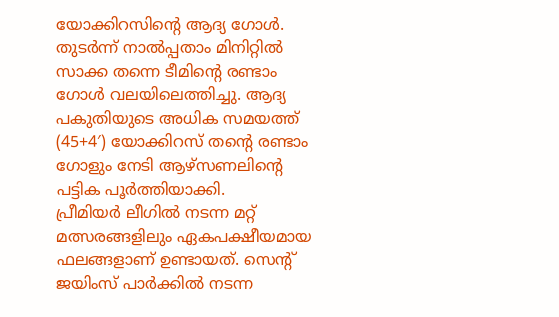യോക്കിറസിന്റെ ആദ്യ ഗോൾ. തുടർന്ന് നാൽപ്പതാം മിനിറ്റിൽ സാക്ക തന്നെ ടീമിന്റെ രണ്ടാം ഗോൾ വലയിലെത്തിച്ചു. ആദ്യ പകുതിയുടെ അധിക സമയത്ത് (45+4′) യോക്കിറസ് തന്റെ രണ്ടാം ഗോളും നേടി ആഴ്സണലിന്റെ പട്ടിക പൂർത്തിയാക്കി.
പ്രീമിയർ ലീഗിൽ നടന്ന മറ്റ് മത്സരങ്ങളിലും ഏകപക്ഷീയമായ ഫലങ്ങളാണ് ഉണ്ടായത്. സെന്റ് ജയിംസ് പാർക്കിൽ നടന്ന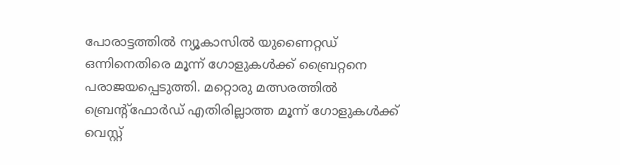പോരാട്ടത്തിൽ ന്യൂകാസിൽ യുണൈറ്റഡ് ഒന്നിനെതിരെ മൂന്ന് ഗോളുകൾക്ക് ബ്രൈറ്റനെ പരാജയപ്പെടുത്തി. മറ്റൊരു മത്സരത്തിൽ ബ്രെന്റ്ഫോർഡ് എതിരില്ലാത്ത മൂന്ന് ഗോളുകൾക്ക് വെസ്റ്റ്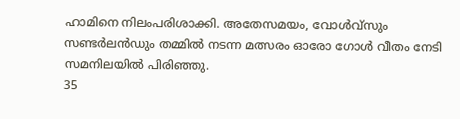ഹാമിനെ നിലംപരിശാക്കി. അതേസമയം, വോൾവ്സും സണ്ടർലൻഡും തമ്മിൽ നടന്ന മത്സരം ഓരോ ഗോൾ വീതം നേടി സമനിലയിൽ പിരിഞ്ഞു.
35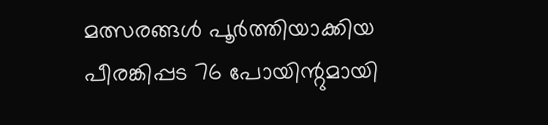മത്സരങ്ങൾ പൂർത്തിയാക്കിയ പീരങ്കിപ്പട 76 പോയിന്റുമായി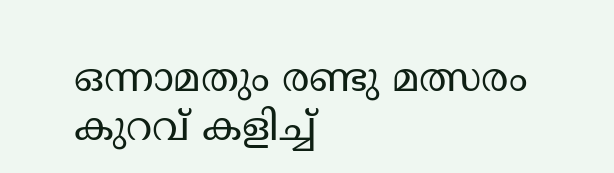ഒന്നാമതും രണ്ടു മത്സരം കുറവ് കളിച്ച്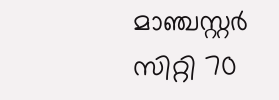മാഞ്ചസ്റ്റർ സിറ്റി 70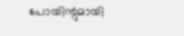പോയിന്റുമായി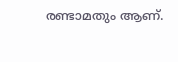രണ്ടാമതും ആണ്.